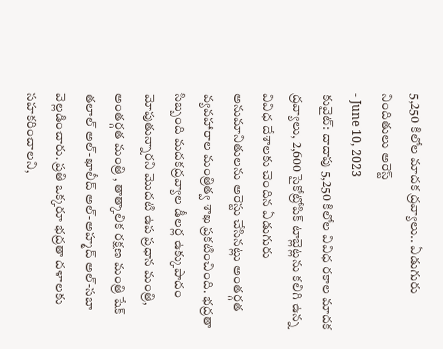5,250 కిలోల మాదక ద్రవ్యాలు.. ఏడుగురు నిందితులు అరెస్ట్
- June 10, 2023
కువైట్: దాదాపు 5,250 కిలోల వివిధ రకాల మాదక ద్రవ్యాలు, 2,600 సైకోట్రోపిక్ టాబ్లెట్లను కలిగి ఉన్న వివిధ దేశాలకు చెందిన ఏడుగురు అనుమానితులను అరెస్టు చేసినట్లు అంతర్గత వ్యవహారాల మంత్రిత్వ శాఖ ప్రకటించింది. భద్రతా సిబ్బంది మదకద్రవ్యాల డీలర్ల ఉక్కుపాదం మోపుతున్నారని మొదటి ఉప ప్రధాన మంత్రి, అంతర్గత మంత్రి , తాత్కాలిక రక్షణ మంత్రి షేక్ తలాల్ అల్-ఖాలీద్ అల్-అహ్మద్ అల్-సబా వెల్లడించారు. ప్రతి ఒక్కరూ భద్రతా దళాలకు సహకరించాలని,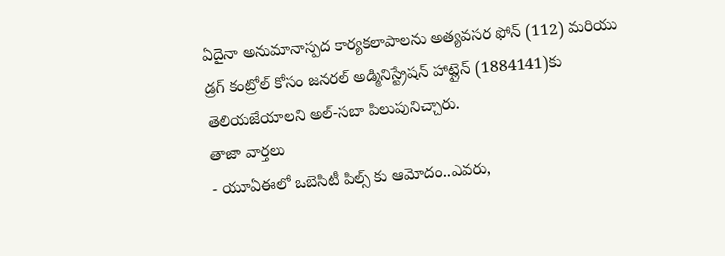ఏదైనా అనుమానాస్పద కార్యకలాపాలను అత్యవసర ఫోన్ (112) మరియు డ్రగ్ కంట్రోల్ కోసం జనరల్ అడ్మినిస్ట్రేషన్ హాట్లైన్ (1884141)కు తెలియజేయాలని అల్-సబా పిలుపునిచ్చారు.
తాజా వార్తలు
- యూఏఈలో ఒబెసిటీ పిల్స్ కు ఆమోదం..ఎవరు,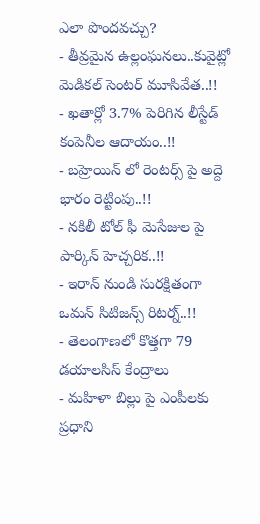ఎలా పొందవచ్చు?
- తీవ్రమైన ఉల్లంఘనలు..కువైట్లో మెడికల్ సెంటర్ మూసివేత..!!
- ఖతార్లో 3.7% పెరిగిన లీస్టేడ్ కంపెనీల ఆదాయం..!!
- బహ్రెయిన్ లో రెంటర్స్ పై అద్దె భారం రెట్టింపు..!!
- నకిలీ టోల్ ఫీ మెసేజుల పై పార్కిన్ హెచ్చరిక..!!
- ఇరాన్ నుండి సురక్షితంగా ఒమన్ సిటిజన్స్ రిటర్న్..!!
- తెలంగాణలో కొత్తగా 79 డయాలసిస్ కేంద్రాలు
- మహిళా బిల్లు పై ఎంపీలకు ప్రధాని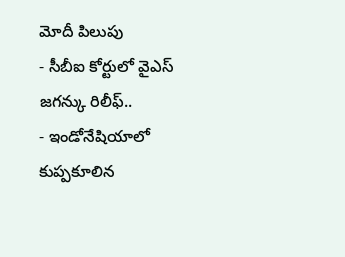మోదీ పిలుపు
- సీబీఐ కోర్టులో వైఎస్ జగన్కు రిలీఫ్..
- ఇండోనేషియాలో కుప్పకూలిన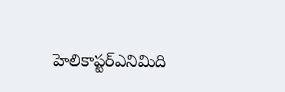హెలికాప్టర్ఎనిమిది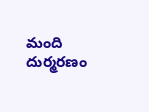మంది దుర్మరణం